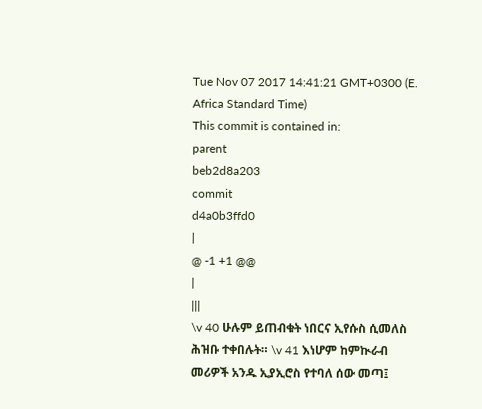Tue Nov 07 2017 14:41:21 GMT+0300 (E. Africa Standard Time)
This commit is contained in:
parent
beb2d8a203
commit
d4a0b3ffd0
|
@ -1 +1 @@
|
|||
\v 40 ሁሉም ይጠብቁት ነበርና ኢየሱስ ሲመለስ ሕዝቡ ተቀበሉት። \v 41 እነሆም ከምኲራብ መሪዎች አንዱ ኢያኢሮስ የተባለ ሰው መጣ፤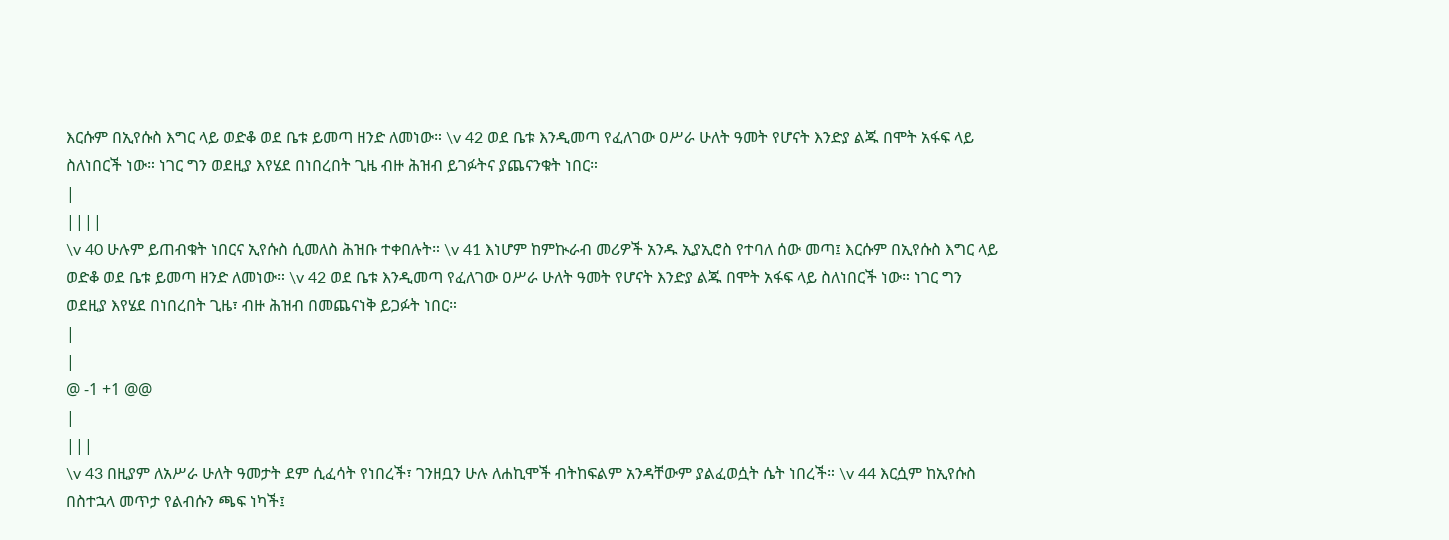እርሱም በኢየሱስ እግር ላይ ወድቆ ወደ ቤቱ ይመጣ ዘንድ ለመነው። \v 42 ወደ ቤቱ እንዲመጣ የፈለገው ዐሥራ ሁለት ዓመት የሆናት እንድያ ልጁ በሞት አፋፍ ላይ ስለነበርች ነው። ነገር ግን ወደዚያ እየሄደ በነበረበት ጊዜ ብዙ ሕዝብ ይገፉትና ያጨናንቁት ነበር።
|
||||
\v 40 ሁሉም ይጠብቁት ነበርና ኢየሱስ ሲመለስ ሕዝቡ ተቀበሉት። \v 41 እነሆም ከምኲራብ መሪዎች አንዱ ኢያኢሮስ የተባለ ሰው መጣ፤ እርሱም በኢየሱስ እግር ላይ ወድቆ ወደ ቤቱ ይመጣ ዘንድ ለመነው። \v 42 ወደ ቤቱ እንዲመጣ የፈለገው ዐሥራ ሁለት ዓመት የሆናት እንድያ ልጁ በሞት አፋፍ ላይ ስለነበርች ነው። ነገር ግን ወደዚያ እየሄደ በነበረበት ጊዜ፣ ብዙ ሕዝብ በመጨናነቅ ይጋፉት ነበር።
|
|
@ -1 +1 @@
|
|||
\v 43 በዚያም ለአሥራ ሁለት ዓመታት ደም ሲፈሳት የነበረች፣ ገንዘቧን ሁሉ ለሐኪሞች ብትከፍልም አንዳቸውም ያልፈወሷት ሴት ነበረች። \v 44 እርሷም ከኢየሱስ በስተኋላ መጥታ የልብሱን ጫፍ ነካች፤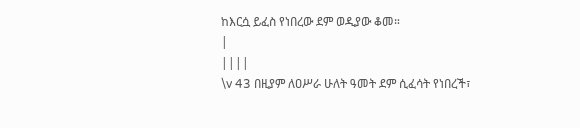ከእርሷ ይፈስ የነበረው ደም ወዲያው ቆመ።
|
||||
\v 43 በዚያም ለዐሥራ ሁለት ዓመት ደም ሲፈሳት የነበረች፣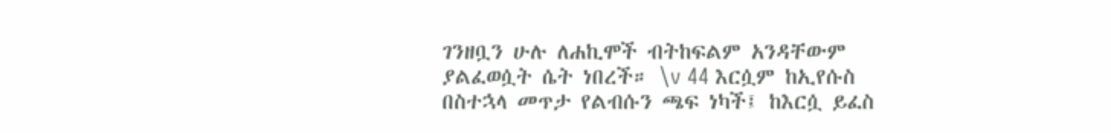ገንዘቧን ሁሉ ለሐኪሞች ብትከፍልም አንዳቸውም ያልፈወሷት ሴት ነበረች። \v 44 እርሷም ከኢየሱስ በስተኋላ መጥታ የልብሱን ጫፍ ነካች፤ ከእርሷ ይፈስ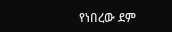የነበረው ደም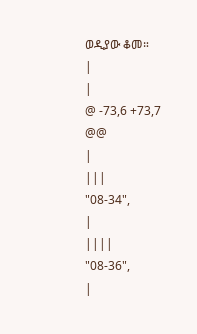ወዲያው ቆመ።
|
|
@ -73,6 +73,7 @@
|
|||
"08-34",
|
||||
"08-36",
|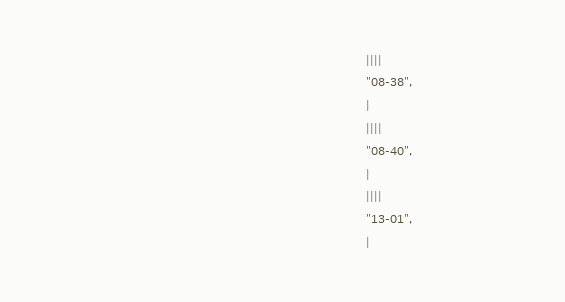||||
"08-38",
|
||||
"08-40",
|
||||
"13-01",
|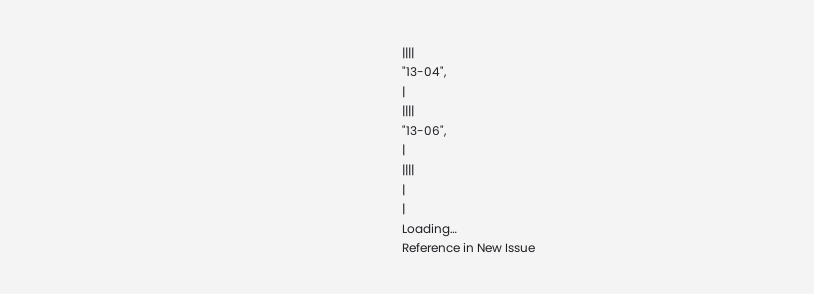||||
"13-04",
|
||||
"13-06",
|
||||
|
|
Loading…
Reference in New Issue